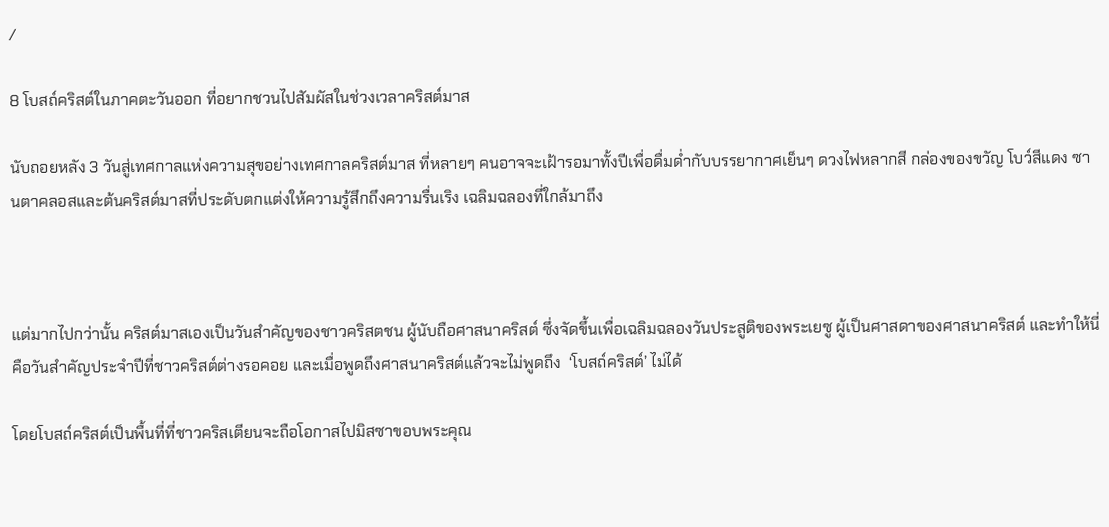/

8 โบสถ์คริสต์ในภาคตะวันออก ที่อยากชวนไปสัมผัสในช่วงเวลาคริสต์มาส

นับถอยหลัง 3 วันสู่เทศกาลแห่งความสุขอย่างเทศกาลคริสต์มาส ที่หลายๆ คนอาจจะเฝ้ารอมาทั้งปีเพื่อดื่มด่ำกับบรรยากาศเย็นๆ ดวงไฟหลากสี กล่องของขวัญ โบว์สีแดง ซานตาคลอสและต้นคริสต์มาสที่ประดับตกแต่งให้ความรู้สึกถึงความรื่นเริง เฉลิมฉลองที่ใกล้มาถึง



แต่มากไปกว่านั้น คริสต์มาสเองเป็นวันสำคัญของชาวคริสตชน ผู้นับถือศาสนาคริสต์ ซึ่งจัดขึ้นเพื่อเฉลิมฉลองวันประสูติของพระเยซู ผู้เป็นศาสดาของศาสนาคริสต์ และทำให้นี่คือวันสำคัญประจำปีที่ชาวคริสต์ต่างรอคอย และเมื่อพูดถึงศาสนาคริสต์แล้วจะไม่พูดถึง  ‘โบสถ์คริสต์’ ไม่ได้

โดยโบสถ์คริสต์เป็นพื้นที่ที่ชาวคริสเตียนจะถือโอกาสไปมิสซาขอบพระคุณ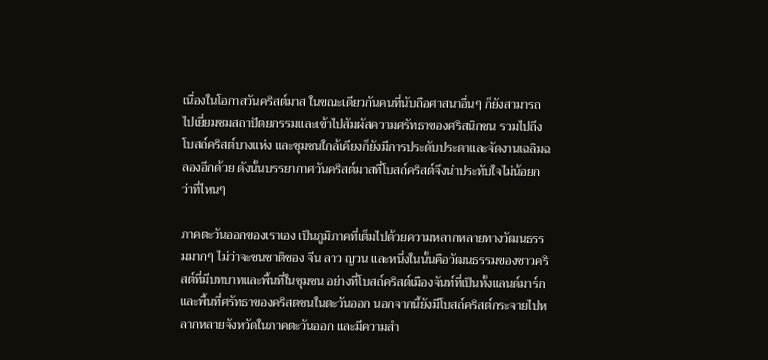เนื่องในโอกาสวันคริสต์มาส ในขณะเดียวกันคนที่นับถือศาสนาอื่นๆ ก็ยังสามารถไปเยี่ยมชมสถาปัตยกรรมและเข้าไปสัมผัสความศรัทธาของศริสนิกชน รวมไปถึงโบสถ์คริสต์บางแห่ง และชุมชนใกล้เคียงก็ยังมีการประดับประดาและจัดงานเฉลิมฉลองอีกด้วย ดังนั้นบรรยากาศวันคริสต์มาสที่โบสถ์คริสต์จึงน่าประทับใจไม่น้อยกว่าที่ไหนๆ

ภาคตะวันออกของเราเอง เป็นภูมิภาคที่เต็มไปด้วยความหลากหลายทางวัฒนธรรมมากๆ ไม่ว่าจะชนชาติชอง จีน ลาว ญวน และหนึ่งในนั้นคือวัฒนธรรมของชาวคริสต์ที่มีบทบาทและพื้นที่ในชุมชน อย่างที่โบสถ์คริสต์เมืองจันท์ที่เป็นทั้งแลนด์มาร์ก และพื้นที่ศรัทธาของคริสตชนในตะวันออก นอกจากนี้ยังมีโบสถ์คริสต์กระจายไปหลากหลายจังหวัดในภาคตะวันออก และมีความสำ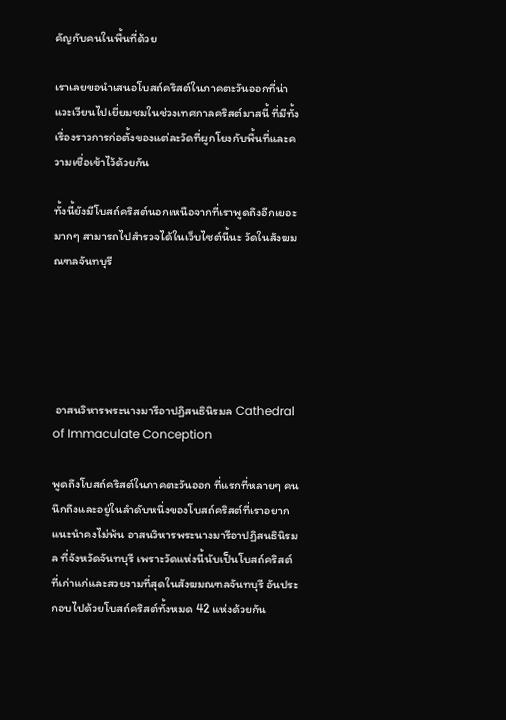คัญกับคนในพื้นที่ด้วย

เราเลยขอนำเสนอโบสถ์คริสต์ในภาคตะวันออกที่น่าแวะเวียนไปเยี่ยมชมในช่วงเทศกาลคริสต์มาสนี้ ที่มีทั้งเรื่องราวการก่อตั้งของแต่ละวัดที่ผูกโยงกับพื้นที่และความเชื่อเข้าไว้ด้วยกัน

ทั้งนี้ยังมีโบสถ์คริสต์นอกเหนือจากที่เราพูดถึงอีกเยอะมากๆ สามารถไปสำรวจได้ในเว็บไซต์นี้นะ วัดในสังฆมณฑลจันทบุรี





 อาสนวิหารพระนางมารีอาปฏิสนธินิรมล Cathedral of Immaculate Conception

พูดถึงโบสถ์คริสต์ในภาคตะวันออก ที่แรกที่หลายๆ คนนึกถึงและอยู่ในลำดับหนึ่งของโบสถ์คริสต์ที่เราอยากแนะนำคงไม่พ้น อาสนวิหารพระนางมารีอาปฏิสนธินิรมล ที่จังหวัดจันทบุรี เพราะวัดแห่งนี้นับเป็นโบสถ์คริสต์ที่เก่าแก่และสวยงามที่สุดในสังฆมณฑลจันทบุรี อันประกอบไปด้วยโบสถ์คริสต์ทั้งหมด 42 แห่งด้วยกัน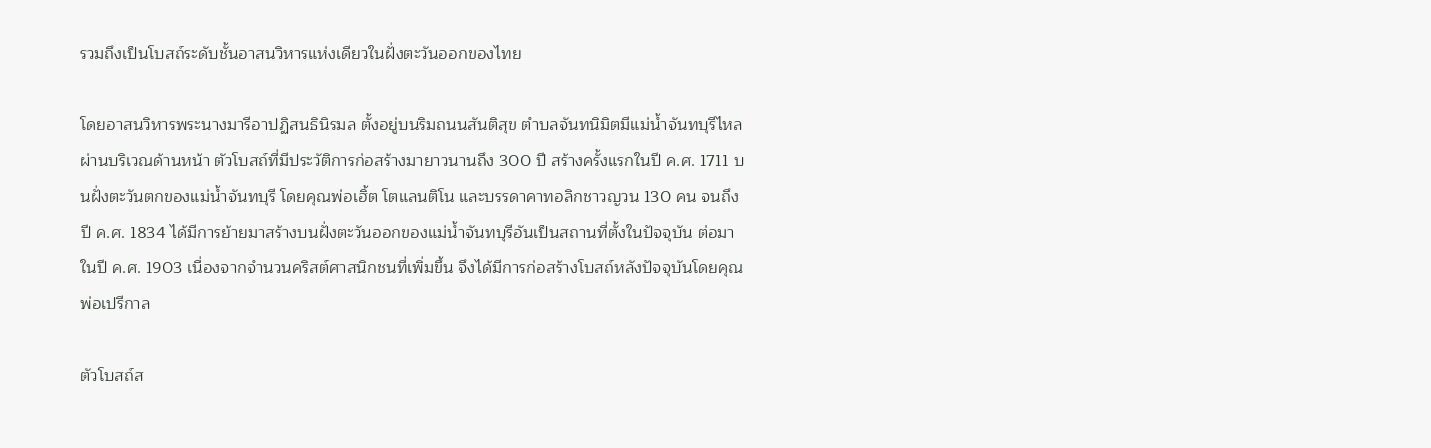รวมถึงเป็นโบสถ์ระดับชั้นอาสนวิหารแห่งเดียวในฝั่งตะวันออกของไทย

โดยอาสนวิหารพระนางมารีอาปฏิสนธินิรมล ตั้งอยู่บนริมถนนสันติสุข ตำบลจันทนิมิตมีแม่น้ำจันทบุรีไหลผ่านบริเวณด้านหน้า ตัวโบสถ์ที่มีประวัติการก่อสร้างมายาวนานถึง 300 ปี สร้างครั้งแรกในปี ค.ศ. 1711 บนฝั่งตะวันตกของแม่น้ำจันทบุรี โดยคุณพ่อเฮิ้ต โตแลนติโน และบรรดาคาทอลิกชาวญวน 130 คน จนถึงปี ค.ศ. 1834 ได้มีการย้ายมาสร้างบนฝั่งตะวันออกของแม่น้ำจันทบุรีอันเป็นสถานที่ตั้งในปัจจุบัน ต่อมาในปี ค.ศ. 1903 เนื่องจากจำนวนคริสต์ศาสนิกชนที่เพิ่มขึ้น จึงได้มีการก่อสร้างโบสถ์หลังปัจจุบันโดยคุณพ่อเปรีกาล

ตัวโบสถ์ส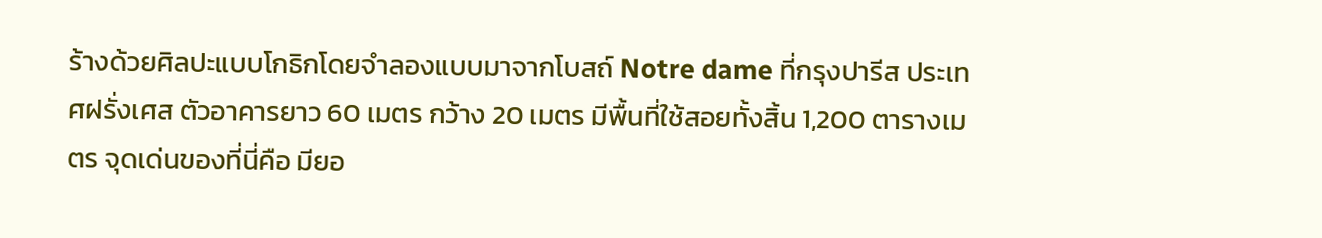ร้างด้วยศิลปะแบบโกธิกโดยจำลองแบบมาจากโบสถ์ Notre dame ที่กรุงปารีส ประเทศฝรั่งเศส ตัวอาคารยาว 60 เมตร กว้าง 20 เมตร มีพื้นที่ใช้สอยทั้งสิ้น 1,200 ตารางเมตร จุดเด่นของที่นี่คือ มียอ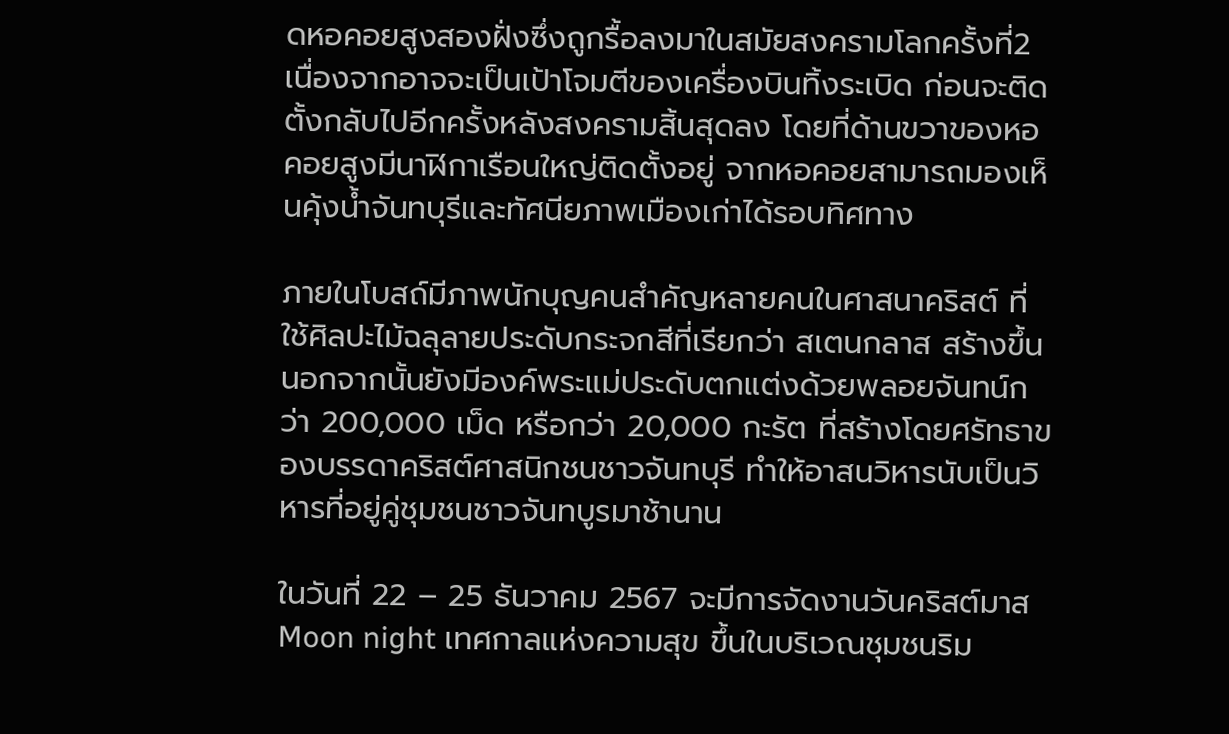ดหอคอยสูงสองฝั่งซึ่งถูกรื้อลงมาในสมัยสงครามโลกครั้งที่2  เนื่องจากอาจจะเป็นเป้าโจมตีของเครื่องบินทิ้งระเบิด ก่อนจะติดตั้งกลับไปอีกครั้งหลังสงครามสิ้นสุดลง โดยที่ด้านขวาของหอคอยสูงมีนาฬิกาเรือนใหญ่ติดตั้งอยู่ จากหอคอยสามารถมองเห็นคุ้งน้ำจันทบุรีและทัศนียภาพเมืองเก่าได้รอบทิศทาง

ภายในโบสถ์มีภาพนักบุญคนสำคัญหลายคนในศาสนาคริสต์ ที่ใช้ศิลปะไม้ฉลุลายประดับกระจกสีที่เรียกว่า สเตนกลาส สร้างขึ้น นอกจากนั้นยังมีองค์พระแม่ประดับตกแต่งด้วยพลอยจันทน์กว่า 200,000 เม็ด หรือกว่า 20,000 กะรัต ที่สร้างโดยศรัทธาของบรรดาคริสต์ศาสนิกชนชาวจันทบุรี ทำให้อาสนวิหารนับเป็นวิหารที่อยู่คู่ชุมชนชาวจันทบูรมาช้านาน

ในวันที่ 22 – 25 ธันวาคม 2567 จะมีการจัดงานวันคริสต์มาส Moon night เทศกาลแห่งความสุข ขึ้นในบริเวณชุมชนริม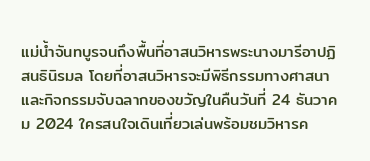แม่น้ำจันทบูรจนถึงพื้นที่อาสนวิหารพระนางมารีอาปฏิสนธินิรมล โดยที่อาสนวิหารจะมีพิธีกรรมทางศาสนา และกิจกรรมจับฉลากของขวัญในคืนวันที่ 24 ธันวาคม 2024 ใครสนใจเดินเที่ยวเล่นพร้อมชมวิหารค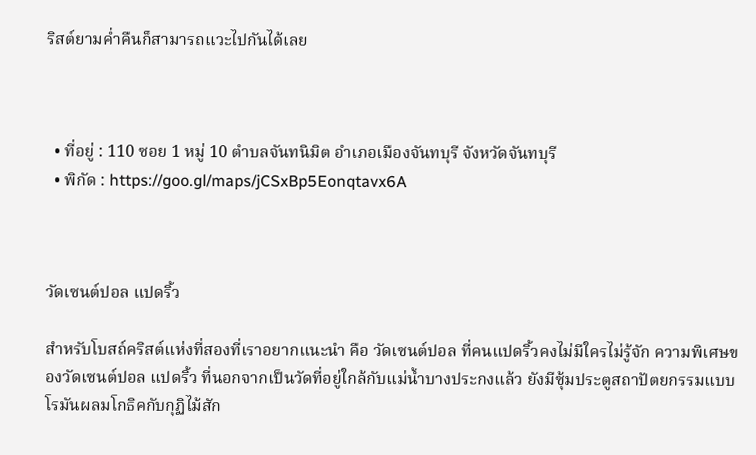ริสต์ยามค่ำคืนก็สามารถแวะไปกันได้เลย



  • ที่อยู่ : 110 ซอย 1 หมู่ 10 ตำบลจันทนิมิต อำเภอเมืองจันทบุรี จังหวัดจันทบุรี
  • พิกัด : https://goo.gl/maps/jCSxBp5Eonqtavx6A



วัดเซนต์ปอล แปดริ้ว

สำหรับโบสถ์คริสต์แห่งที่สองที่เราอยากแนะนำ คือ วัดเซนต์ปอล ที่คนแปดริ้วคงไม่มีใครไม่รู้จัก ความพิเศษของวัดเซนต์ปอล แปดริ้ว ที่นอกจากเป็นวัดที่อยู่ใกล้กับแม่น้ำบางประกงแล้ว ยังมีซุ้มประตูสถาปัตยกรรมแบบโรมันผลมโกธิคกับกุฏิไม้สัก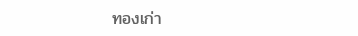ทองเก่า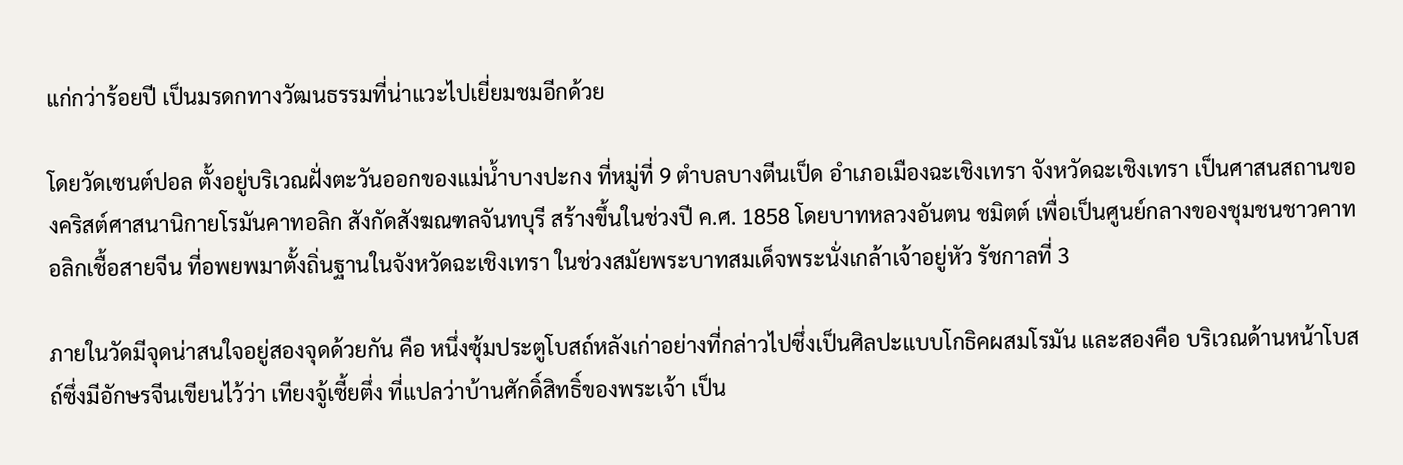แก่กว่าร้อยปี เป็นมรดกทางวัฒนธรรมที่น่าแวะไปเยี่ยมชมอีกด้วย

โดยวัดเซนต์ปอล ตั้งอยู่บริเวณฝั่งตะวันออกของแม่น้ำบางปะกง ที่หมู่ที่ 9 ตำบลบางตีนเป็ด อำเภอเมืองฉะเชิงเทรา จังหวัดฉะเชิงเทรา เป็นศาสนสถานของคริสต์ศาสนานิกายโรมันคาทอลิก สังกัดสังฆณฑลจันทบุรี สร้างขึ้นในช่วงปี ค.ศ. 1858 โดยบาทหลวงอันตน ชมิตต์ เพื่อเป็นศูนย์กลางของชุมชนชาวคาทอลิกเชื้อสายจีน ที่อพยพมาตั้งถิ่นฐานในจังหวัดฉะเชิงเทรา ในช่วงสมัยพระบาทสมเด็จพระนั่งเกล้าเจ้าอยู่หัว รัชกาลที่ 3

ภายในวัดมีจุดน่าสนใจอยู่สองจุดด้วยกัน คือ หนึ่งซุ้มประตูโบสถ์หลังเก่าอย่างที่กล่าวไปซึ่งเป็นศิลปะแบบโกธิคผสมโรมัน และสองคือ บริเวณด้านหน้าโบสถ์ซึ่งมีอักษรจีนเขียนไว้ว่า เทียงจู้เซี้ยตึ่ง ที่แปลว่าบ้านศักดิ์สิทธิ์ของพระเจ้า เป็น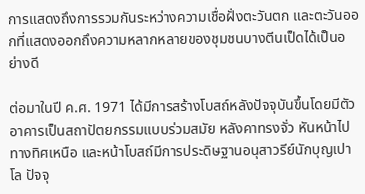การแสดงถึงการรวมกันระหว่างความเชื่อฝั่งตะวันตก และตะวันออกที่แสดงออกถึงความหลากหลายของชุมชนบางตีนเป็ดได้เป็นอย่างดี

ต่อมาในปี ค.ศ. 1971 ได้มีการสร้างโบสถ์หลังปัจจุบันขึ้นโดยมีตัวอาคารเป็นสถาปัตยกรรมแบบร่วมสมัย หลังคาทรงจั่ว หันหน้าไปทางทิศเหนือ และหน้าโบสถ์มีการประดิษฐานอนุสาวรีย์นักบุญเปาโล ปัจจุ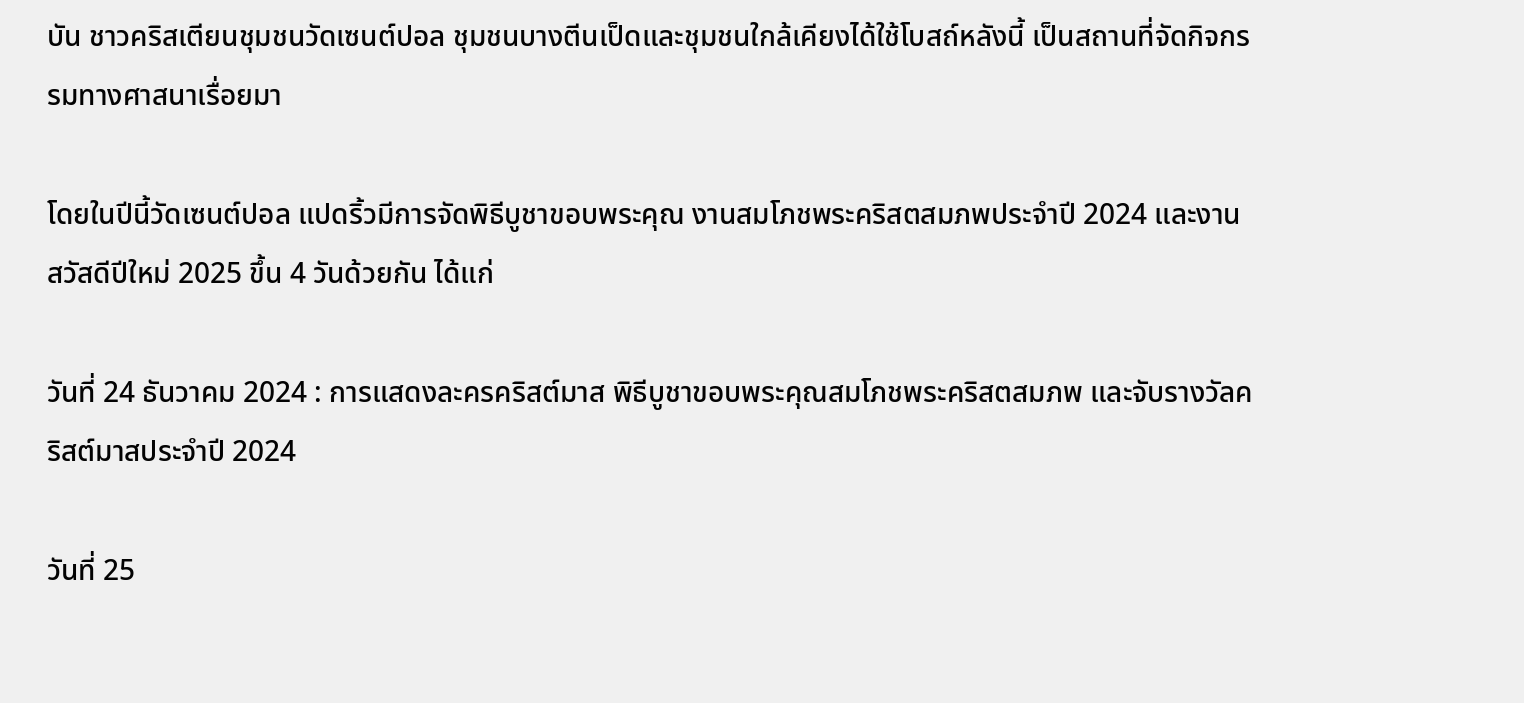บัน ชาวคริสเตียนชุมชนวัดเซนต์ปอล ชุมชนบางตีนเป็ดและชุมชนใกล้เคียงได้ใช้โบสถ์หลังนี้ เป็นสถานที่จัดกิจกรรมทางศาสนาเรื่อยมา

โดยในปีนี้วัดเซนต์ปอล แปดริ้วมีการจัดพิธีบูชาขอบพระคุณ งานสมโภชพระคริสตสมภพประจำปี 2024 และงานสวัสดีปีใหม่ 2025 ขึ้น 4 วันด้วยกัน ได้แก่

วันที่ 24 ธันวาคม 2024 : การแสดงละครคริสต์มาส พิธีบูชาขอบพระคุณสมโภชพระคริสตสมภพ และจับรางวัลคริสต์มาสประจำปี 2024

วันที่ 25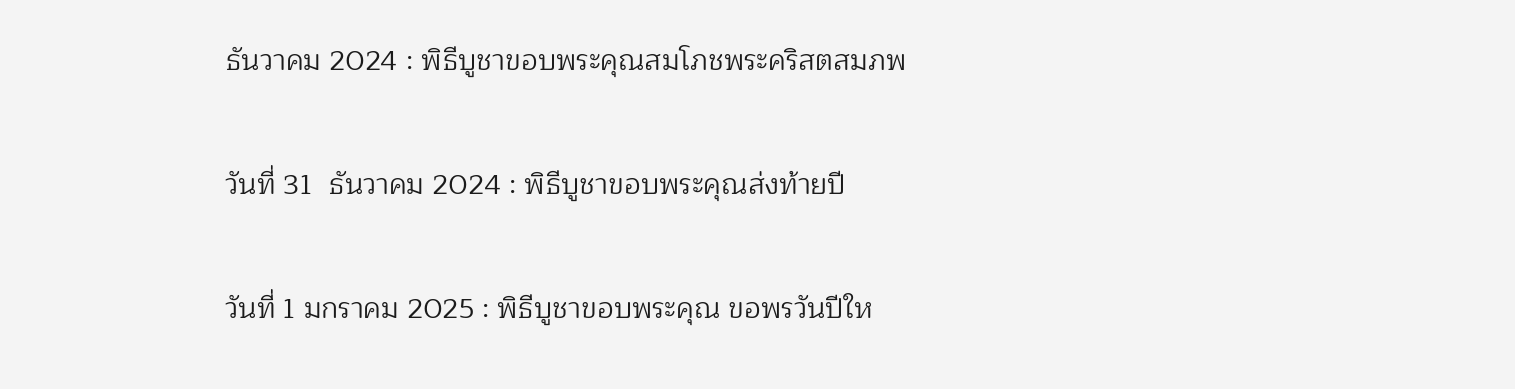ธันวาคม 2024 : พิธีบูชาขอบพระคุณสมโภชพระคริสตสมภพ

วันที่ 31  ธันวาคม 2024 : พิธีบูชาขอบพระคุณส่งท้ายปี

วันที่ 1 มกราคม 2025 : พิธีบูชาขอบพระคุณ ขอพรวันปีให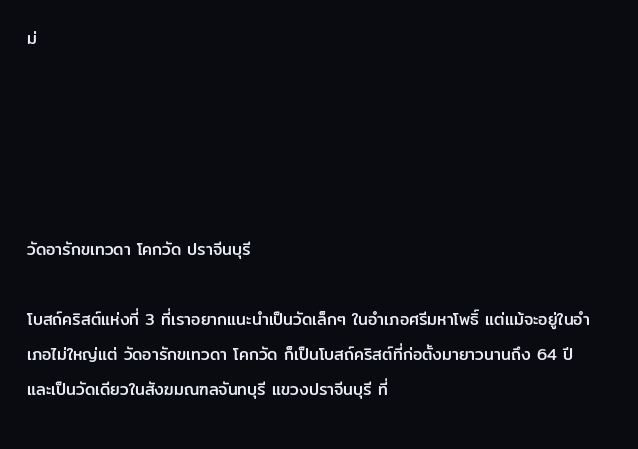ม่





วัดอารักขเทวดา โคกวัด ปราจีนบุรี

โบสถ์คริสต์แห่งที่ 3 ที่เราอยากแนะนำเป็นวัดเล็กๆ ในอำเภอศรีมหาโพธิ์ แต่แม้จะอยู่ในอำเภอไม่ใหญ่แต่ วัดอารักขเทวดา โคกวัด ก็เป็นโบสถ์คริสต์ที่ก่อตั้งมายาวนานถึง 64 ปี และเป็นวัดเดียวในสังฆมณฑลจันทบุรี แขวงปราจีนบุรี ที่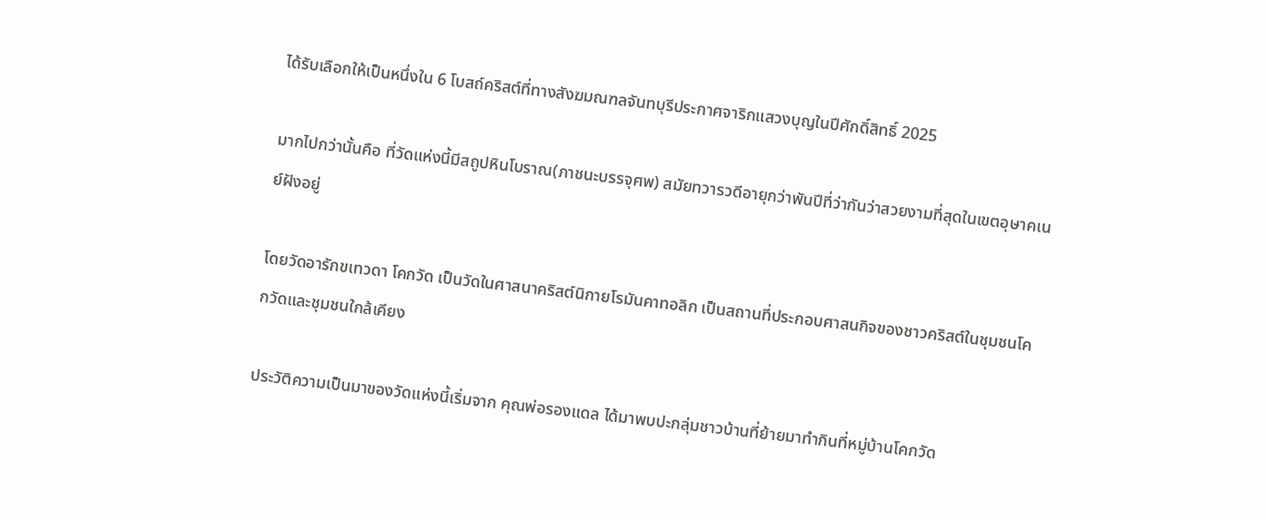ได้รับเลือกให้เป็นหนึ่งใน 6 โบสถ์คริสต์ที่ทางสังฆมณฑลจันทบุรีประกาศจาริกแสวงบุญในปีศักดิ์สิทธิ์ 2025

มากไปกว่านั้นคือ ที่วัดแห่งนี้มีสถูปหินโบราณ(ภาชนะบรรจุศพ) สมัยทวารวดีอายุกว่าพันปีที่ว่ากันว่าสวยงามที่สุดในเขตอุษาคเนย์ฝังอยู่

โดยวัดอารักขเทวดา โคกวัด เป็นวัดในศาสนาคริสต์นิกายโรมันคาทอลิก เป็นสถานที่ประกอบศาสนกิจของชาวคริสต์ในชุมชนโคกวัดและชุมชนใกล้เคียง

ประวัติความเป็นมาของวัดแห่งนี้เริ่มจาก คุณพ่อรองแดล ได้มาพบปะกลุ่มชาวบ้านที่ย้ายมาทำกินที่หมู่บ้านโคกวัด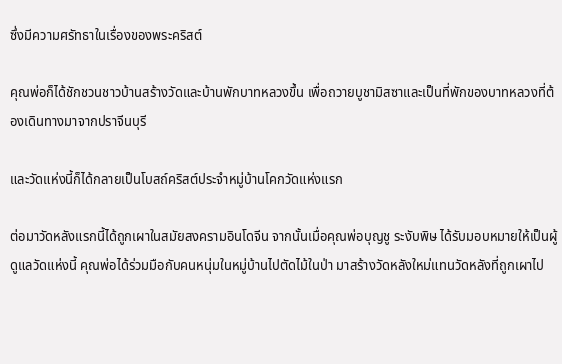ซึ่งมีความศรัทธาในเรื่องของพระคริสต์

คุณพ่อก็ได้ชักชวนชาวบ้านสร้างวัดและบ้านพักบาทหลวงขึ้น เพื่อถวายบูชามิสซาและเป็นที่พักของบาทหลวงที่ต้องเดินทางมาจากปราจีนบุรี

และวัดแห่งนี้ก็ได้กลายเป็นโบสถ์คริสต์ประจำหมู่บ้านโคกวัดแห่งแรก

ต่อมาวัดหลังแรกนี้ได้ถูกเผาในสมัยสงครามอินโดจีน จากนั้นเมื่อคุณพ่อบุญชู ระงับพิษ ได้รับมอบหมายให้เป็นผู้ดูแลวัดแห่งนี้ คุณพ่อได้ร่วมมือกับคนหนุ่มในหมู่บ้านไปตัดไม้ในป่า มาสร้างวัดหลังใหม่แทนวัดหลังที่ถูกเผาไป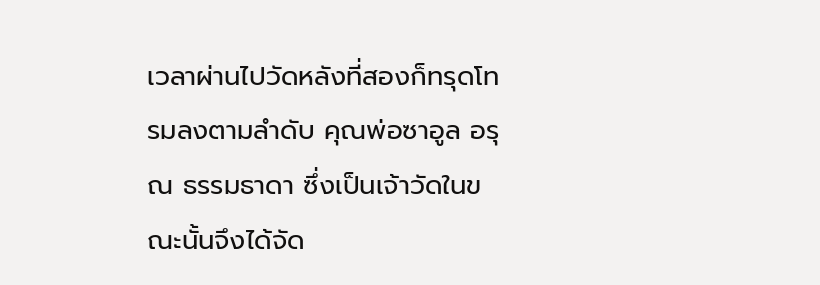เวลาผ่านไปวัดหลังที่สองก็ทรุดโทรมลงตามลำดับ คุณพ่อซาอูล อรุณ ธรรมธาดา ซึ่งเป็นเจ้าวัดในขณะนั้นจึงได้จัด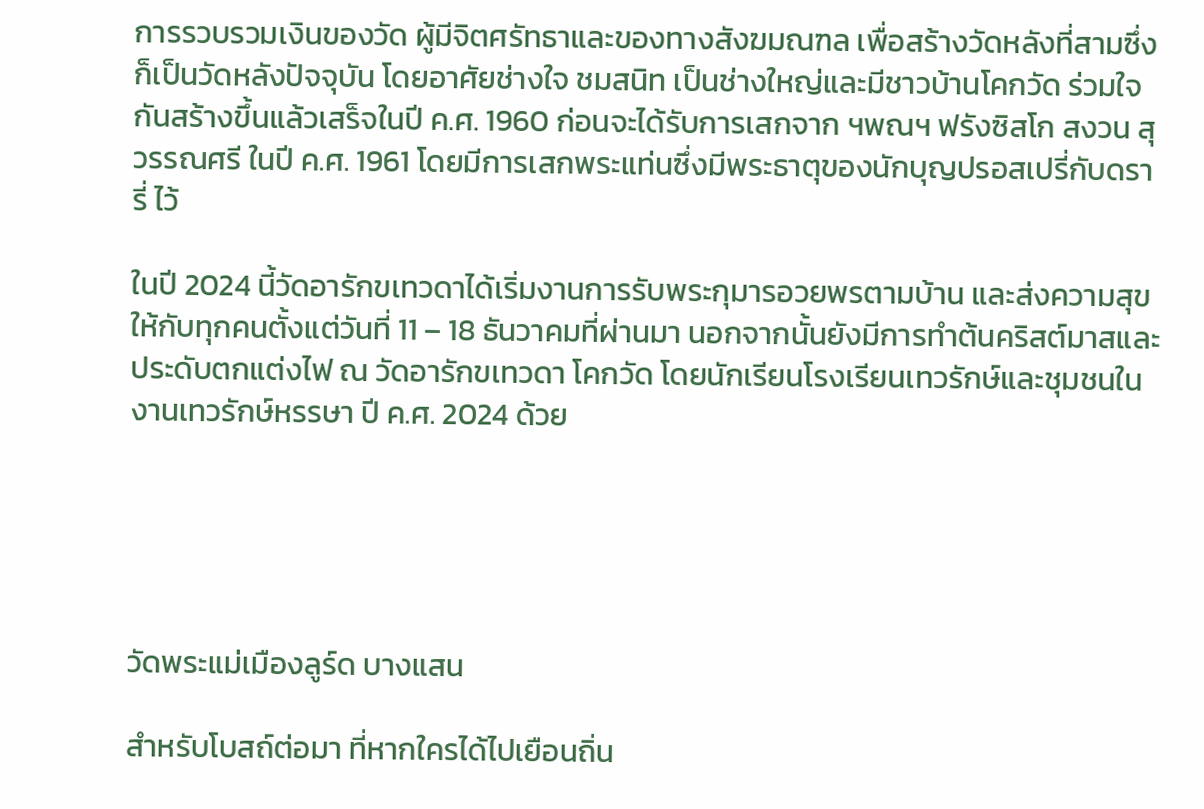การรวบรวมเงินของวัด ผู้มีจิตศรัทธาและของทางสังฆมณฑล เพื่อสร้างวัดหลังที่สามซึ่งก็เป็นวัดหลังปัจจุบัน โดยอาศัยช่างใจ ชมสนิท เป็นช่างใหญ่และมีชาวบ้านโคกวัด ร่วมใจกันสร้างขึ้นแล้วเสร็จในปี ค.ศ. 1960 ก่อนจะได้รับการเสกจาก ฯพณฯ ฟรังซิสโก สงวน สุวรรณศรี ในปี ค.ศ. 1961 โดยมีการเสกพระแท่นซึ่งมีพระธาตุของนักบุญปรอสเปรี่กับดรารี่ ไว้

ในปี 2024 นี้วัดอารักขเทวดาได้เริ่มงานการรับพระกุมารอวยพรตามบ้าน และส่งความสุขให้กับทุกคนตั้งแต่วันที่ 11 – 18 ธันวาคมที่ผ่านมา นอกจากนั้นยังมีการทำต้นคริสต์มาสและประดับตกแต่งไฟ ณ วัดอารักขเทวดา โคกวัด โดยนักเรียนโรงเรียนเทวรักษ์และชุมชนในงานเทวรักษ์หรรษา ปี ค.ศ. 2024 ด้วย





วัดพระแม่เมืองลูร์ด บางแสน

สำหรับโบสถ์ต่อมา ที่หากใครได้ไปเยือนถิ่น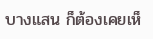บางแสน ก็ต้องเคยเห็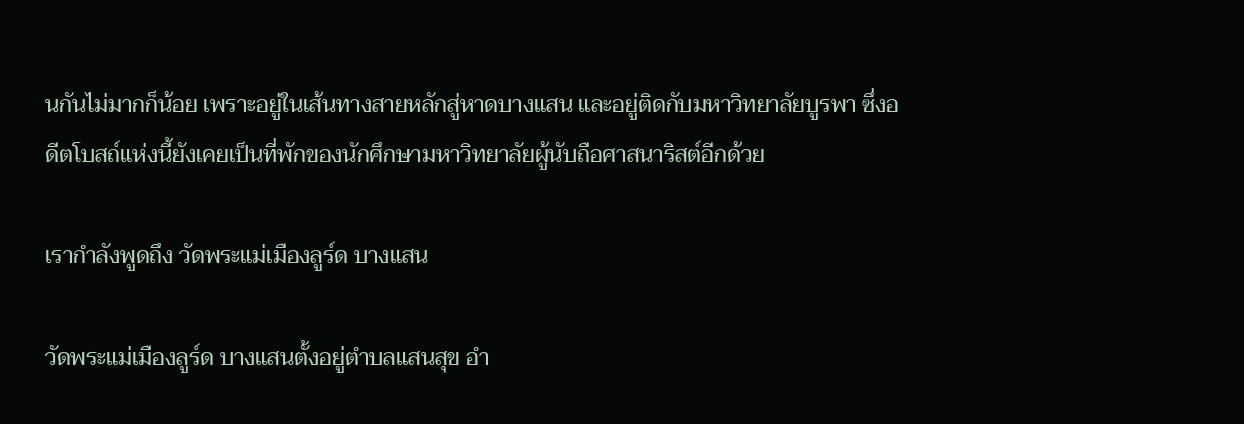นกันไม่มากก็น้อย เพราะอยู่ในเส้นทางสายหลักสู่หาดบางแสน และอยู่ติดกับมหาวิทยาลัยบูรพา ซึ่งอดีตโบสถ์แห่งนี้ยังเคยเป็นที่พักของนักศึกษามหาวิทยาลัยผู้นับถือศาสนาริสต์อีกด้วย

เรากำลังพูดถึง วัดพระแม่เมืองลูร์ด บางแสน

วัดพระแม่เมืองลูร์ด บางแสนตั้งอยู่ตำบลแสนสุข อำ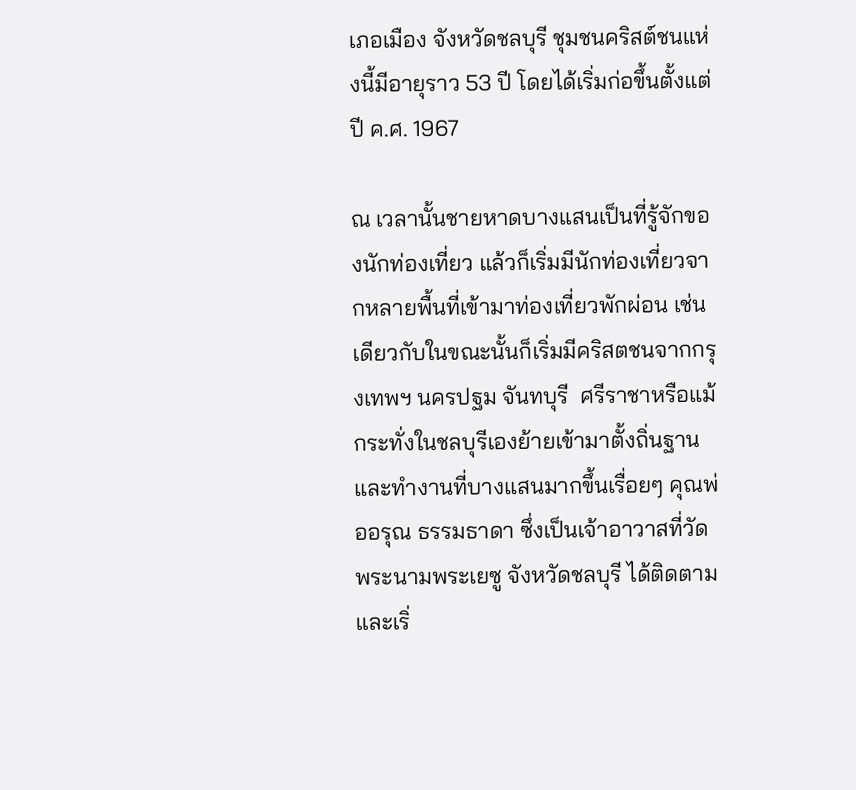เภอเมือง จังหวัดชลบุรี ชุมชนคริสต์ชนแห่งนี้มีอายุราว 53 ปี โดยได้เริ่มก่อขึ้นตั้งแต่ปี ค.ศ. 1967

ณ เวลานั้นชายหาดบางแสนเป็นที่รู้จักของนักท่องเที่ยว แล้วก็เริ่มมีนักท่องเที่ยวจากหลายพื้นที่เข้ามาท่องเที่ยวพักผ่อน เช่นเดียวกับในขณะนั้นก็เริ่มมีคริสตชนจากกรุงเทพฯ นครปฐม จันทบุรี  ศรีราชาหรือแม้กระทั่งในชลบุรีเองย้ายเข้ามาตั้งถิ่นฐานและทำงานที่บางแสนมากขึ้นเรื่อยๆ คุณพ่ออรุณ ธรรมธาดา ซึ่งเป็นเจ้าอาวาสที่วัดพระนามพระเยซู จังหวัดชลบุรี ได้ติดตามและเริ่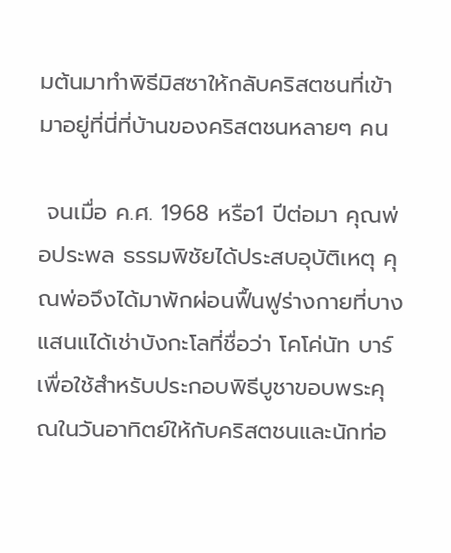มต้นมาทำพิธีมิสซาให้กลับคริสตชนที่เข้ามาอยู่ที่นี่ที่บ้านของคริสตชนหลายๆ คน

 จนเมื่อ ค.ศ. 1968 หรือ1 ปีต่อมา คุณพ่อประพล ธรรมพิชัยได้ประสบอุบัติเหตุ คุณพ่อจึงได้มาพักผ่อนฟื้นฟูร่างกายที่บางแสนแได้เช่าบังกะโลที่ชื่อว่า โคโค่นัท บาร์ เพื่อใช้สำหรับประกอบพิธีบูชาขอบพระคุณในวันอาทิตย์ให้กับคริสตชนและนักท่อ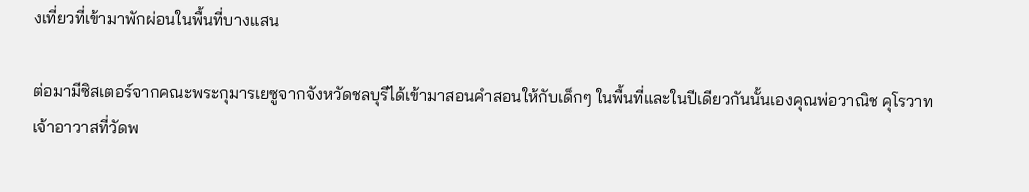งเที่ยวที่เข้ามาพักผ่อนในพื้นที่บางแสน

ต่อมามีซิสเตอร์จากคณะพระกุมารเยซูจากจังหวัดชลบุรีได้เข้ามาสอนคำสอนให้กับเด็กๆ ในพื้นที่และในปีเดียวกันนั้นเองคุณพ่อวาณิช คุโรวาท เจ้าอาวาสที่วัดพ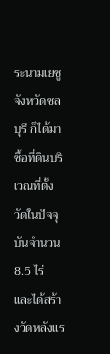ระนามเยซู จังหวัดชลบุรี ก็ได้มาซื้อที่ดินบริเวณที่ตั้งวัดในปัจจุบันจำนวน 8.5 ไร่ และได้สร้างวัดหลังแร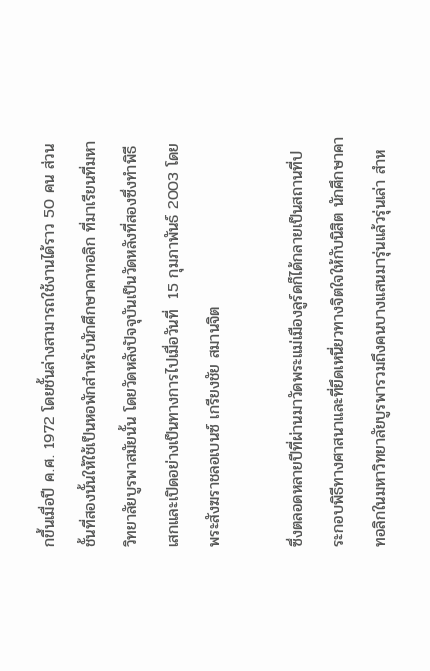กขึ้นเมื่อปี ค.ศ. 1972 โดยชั้นล่างสามารถใช้งานได้ราว 50 คน ส่วนชั้นที่สองนั้นให้ใช้เป็นหอพักสำหรับนักศึกษาคาทอลิก ที่มาเรียนที่มหาวิทยาลัยบูรพาสมัยนั้น โดยวัดหลังปัจจุบันเป็นวัดหลังที่สองซึ่งทำพิธีเสกและเปิดอย่างเป็นทางการไปเมื่อวันที่  15 กุมภาพันธ์ 2003 โดยพระสังฆราชลอเบนซ์ เกรียงชัย สมานจิต

ซึ่งตลอดหลายปีที่ผ่านมาวัดพระแม่เมืองลูร์ดก็ได้กลายเป็นสถานที่ประกอบพิธีทางศาสนาและที่ยึดเหนี่ยวทางจิตใจให้กับนิสิต นักศึกษาคาทอลิกในมหาวิทยาลัยบูรพารวมถึงคนบางแสนมารุ่นแล้วรุ่นเล่า สำห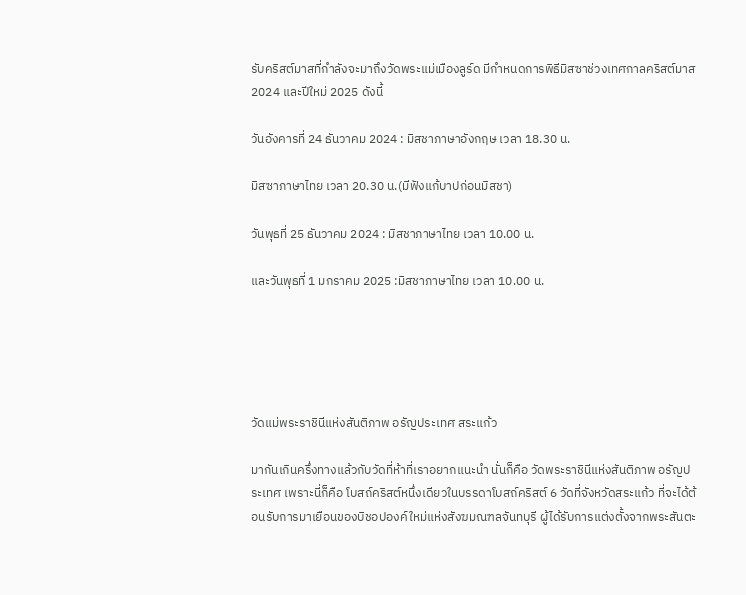รับคริสต์มาสที่กำลังจะมาถึงวัดพระแม่เมืองลูร์ด มีกำหนดการพิธีมิสซาช่วงเทศกาลคริสต์มาส 2024 และปีใหม่ 2025 ดังนี้

วันอังคารที่ 24 ธันวาคม 2024 : มิสชาภาษาอังกฤษ เวลา 18.30 น.

มิสซาภาษาไทย เวลา 20.30 น.(มีฟังแก้บาปก่อนมิสชา)

วันพุธที่ 25 ธันวาคม 2024 : มิสชาภาษาไทย เวลา 10.00 น.

และวันพุธที่ 1 มกราคม 2025 :มิสชาภาษาไทย เวลา 10.00 น.





วัดแม่พระราชินีแห่งสันติภาพ อรัญประเทศ สระแก้ว

มากันเกินครึ่งทางแล้วกับวัดที่ห้าที่เราอยากแนะนำ นั่นก็คือ วัดพระราชินีแห่งสันติภาพ อรัญประเทศ เพราะนี่ก็คือ โบสถ์คริสต์หนึ่งเดียวในบรรดาโบสถ์คริสต์ 6 วัดที่จังหวัดสระแก้ว ที่จะได้ต้อนรับการมาเยือนของบิชอปองค์ใหม่แห่งสังฆมณฑลจันทบุรี ผู้ได้รับการแต่งตั้งจากพระสันตะ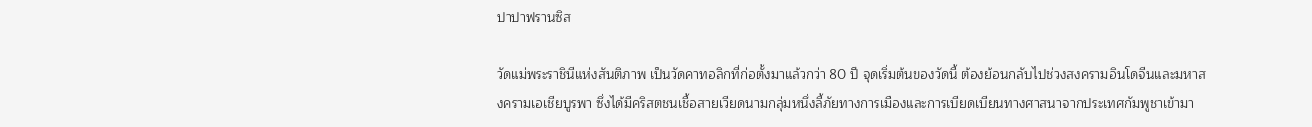ปาปาฟรานซิส

วัดแม่พระราชินีแห่งสันติภาพ เป็นวัดคาทอลิกที่ก่อตั้งมาแล้วกว่า 80 ปี จุดเริ่มต้นของวัดนี้ ต้องย้อนกลับไปช่วงสงครามอินโดจีนและมหาสงครามเอเชียบูรพา ซึ่งได้มีคริสตชนเชื้อสายเวียดนามกลุ่มหนึ่งลี้ภัยทางการเมืองและการเบียดเบียนทางศาสนาจากประเทศกัมพูชาเข้ามา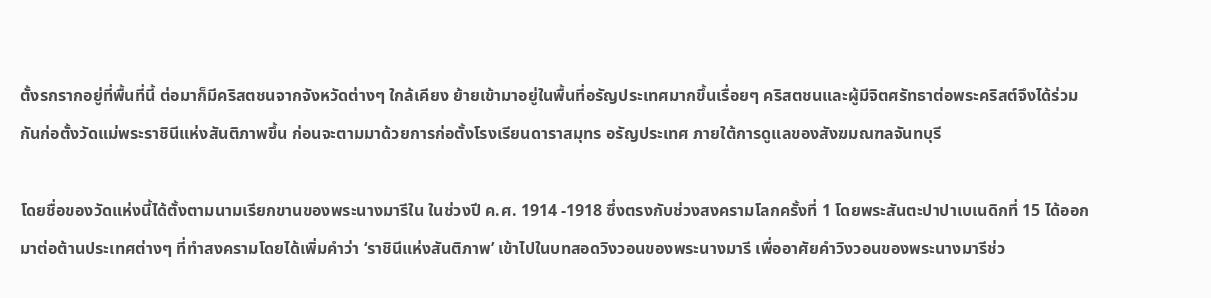ตั้งรกรากอยู่ที่พื้นที่นี้ ต่อมาก็มีคริสตชนจากจังหวัดต่างๆ ใกล้เคียง ย้ายเข้ามาอยู่ในพื้นที่อรัญประเทศมากขึ้นเรื่อยๆ คริสตชนและผู้มีจิตศรัทธาต่อพระคริสต์จึงได้ร่วมกันก่อตั้งวัดแม่พระราชินีแห่งสันติภาพขึ้น ก่อนจะตามมาด้วยการก่อตั้งโรงเรียนดาราสมุทร อรัญประเทศ ภายใต้การดูแลของสังฆมณฑลจันทบุรี

โดยชื่อของวัดแห่งนี้ได้ตั้งตามนามเรียกขานของพระนางมารีใน ในช่วงปี ค.ศ. 1914 -1918 ซึ่งตรงกับช่วงสงครามโลกครั้งที่ 1 โดยพระสันตะปาปาเบเนดิกที่ 15 ได้ออกมาต่อต้านประเทศต่างๆ ที่ทำสงครามโดยได้เพิ่มคำว่า ‘ราชินีแห่งสันติภาพ’ เข้าไปในบทสอดวิงวอนของพระนางมารี เพื่ออาศัยคำวิงวอนของพระนางมารีช่ว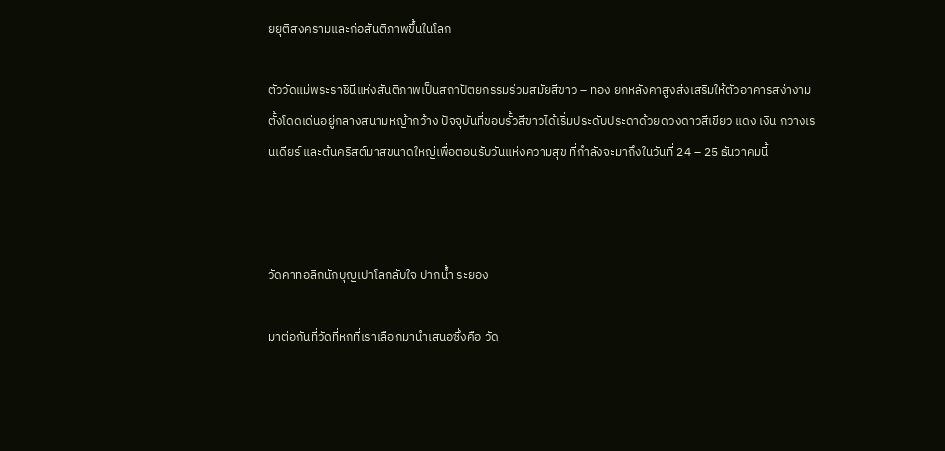ยยุติสงครามและก่อสันติภาพขึ้นในโลก

ตัววัดแม่พระราชินีแห่งสันติภาพเป็นสถาปัตยกรรมร่วมสมัยสีขาว – ทอง ยกหลังคาสูงส่งเสริมให้ตัวอาคารสง่างาม ตั้งโดดเด่นอยู่กลางสนามหญ้ากว้าง ปัจจุบันที่ขอบรั้วสีขาวได้เริ่มประดับประดาด้วยดวงดาวสีเขียว แดง เงิน กวางเรนเดียร์ และต้นคริสต์มาสขนาดใหญ่เพื่อตอนรับวันแห่งความสุข ที่กำลังจะมาถึงในวันที่ 24 – 25 ธันวาคมนี้



วัดคาทอลิกนักบุญเปาโลกลับใจ ปากน้ำ ระยอง

มาต่อกันที่วัดที่หกที่เราเลือกมานำเสนอซึ่งคือ วัด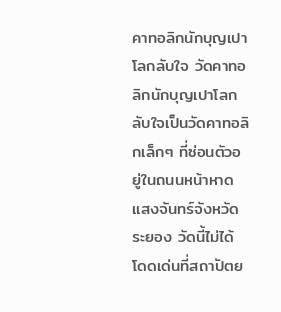คาทอลิกนักบุญเปาโลกลับใจ วัดคาทอลิกนักบุญเปาโลกลับใจเป็นวัดคาทอลิกเล็กๆ ที่ซ่อนตัวอยู่ในถนนหน้าหาดแสงจันทร์จังหวัดระยอง วัดนี้ไม่ได้โดดเด่นที่สถาปัตย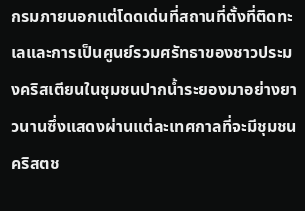กรมภายนอกแต่โดดเด่นที่สถานที่ตั้งที่ติดทะเลและการเป็นศูนย์รวมศรัทธาของชาวประมงคริสเตียนในชุมชนปากน้ำระยองมาอย่างยาวนานซึ่งแสดงผ่านแต่ละเทศกาลที่จะมีชุมชนคริสตช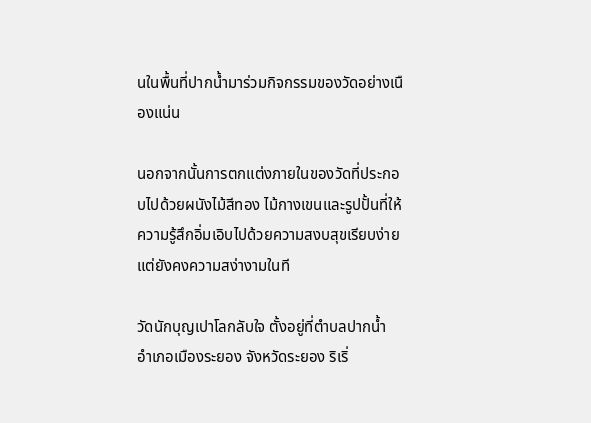นในพื้นที่ปากน้ำมาร่วมกิจกรรมของวัดอย่างเนืองแน่น

นอกจากนั้นการตกแต่งภายในของวัดที่ประกอบไปด้วยผนังไม้สีทอง ไม้กางเขนและรูปปั้นที่ให้ความรู้สึกอิ่มเอิบไปด้วยความสงบสุขเรียบง่ายแต่ยังคงความสง่างามในที

วัดนักบุญเปาโลกลับใจ ตั้งอยู่ที่ตำบลปากน้ำ อำเภอเมืองระยอง จังหวัดระยอง ริเริ่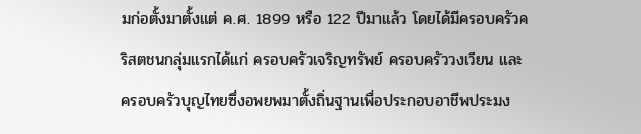มก่อตั้งมาตั้งแต่ ค.ศ. 1899 หรือ 122 ปีมาแล้ว โดยได้มีครอบครัวคริสตชนกลุ่มแรกได้แก่ ครอบครัวเจริญทรัพย์ ครอบครัววงเวียน และครอบครัวบุญไทยซึ่งอพยพมาตั้งถิ่นฐานเพื่อประกอบอาชีพประมง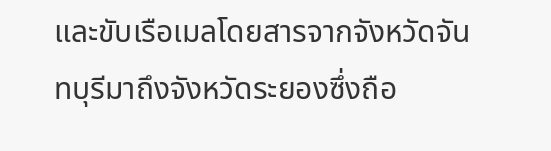และขับเรือเมลโดยสารจากจังหวัดจันทบุรีมาถึงจังหวัดระยองซึ่งถือ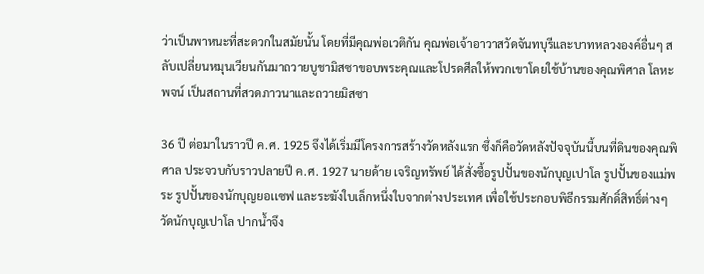ว่าเป็นพาหนะที่สะดวกในสมัยนั้น โดยที่มีคุณพ่อเวติกัน คุณพ่อเจ้าอาวาสวัดจันทบุรีและบาทหลวงองค์อื่นๆ สลับเปลี่ยนหมุนเวียนกันมาถวายบูชามิสซาขอบพระคุณและโปรดศีลให้พวกเขาโดยใช้บ้านของคุณพิศาล โลหะพจน์ เป็นสถานที่สวดภาวนาและถวายมิสซา

36 ปี ต่อมาในราวปี ค.ศ. 1925 จึงได้เริ่มมีโครงการสร้างวัดหลังแรก ซึ่งก็คือวัดหลังปัจจุบันนี้บนที่ดินของคุณพิศาล ประจวบกับราวปลายปี ค.ศ. 1927 นายด้าย เจริญทรัพย์ ได้สั่งซื้อรูปปั้นของนักบุญเปาโล รูปปั้นของแม่พระ รูปปั้นของนักบุญยอเเซฟ และระฆังใบเล็กหนึ่งใบจากต่างประเทศ เพื่อใช้ประกอบพิธีกรรมศักดิ์สิทธิ์ต่างๆ วัดนักบุญเปาโล ปากน้ำจึง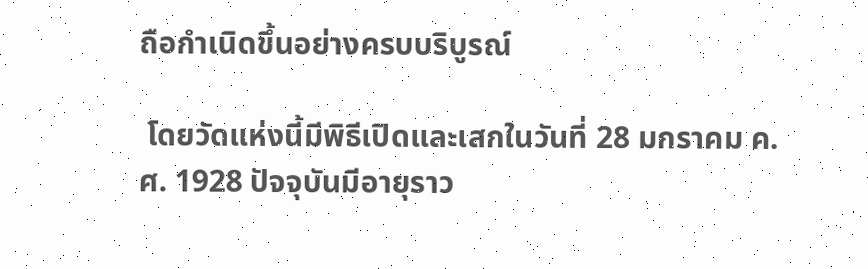ถือกำเนิดขึ้นอย่างครบบริบูรณ์

 โดยวัดแห่งนี้มีพิธีเปิดและเสกในวันที่ 28 มกราคม ค.ศ. 1928 ปัจจุบันมีอายุราว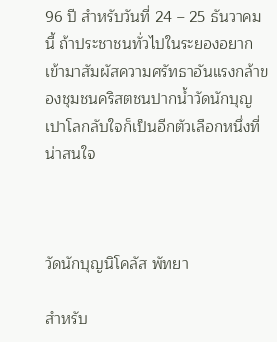96 ปี สำหรับวันที่ 24 – 25 ธันวาคมนี้ ถ้าประชาชนทั่วไปในระยองอยากเข้ามาสัมผัสความศรัทธาอันแรงกล้าของชุมชนคริสตชนปากน้ำวัดนักบุญเปาโลกลับใจก็เป็นอีกตัวเลือกหนึ่งที่น่าสนใจ



วัดนักบุญนิโคลัส พัทยา

สำหรับ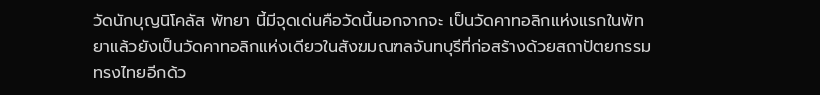วัดนักบุญนิโคลัส พัทยา นี้มีจุดเด่นคือวัดนี้นอกจากจะ เป็นวัดคาทอลิกแห่งแรกในพัทยาแล้วยังเป็นวัดคาทอลิกแห่งเดียวในสังฆมณฑลจันทบุรีที่ก่อสร้างด้วยสถาปัตยกรรมทรงไทยอีกด้ว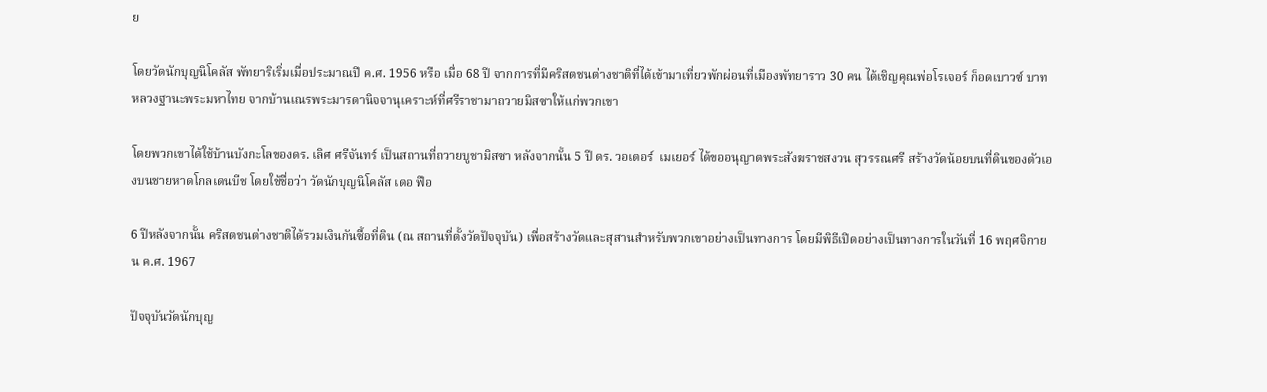ย

โดยวัดนักบุญนิโคลัส พัทยาริเริ่มเมื่อประมาณปี ค.ศ. 1956 หรือ เมื่อ 68 ปี จากการที่มีคริสตชนต่างชาติที่ได้เข้ามาเที่ยวพักผ่อนที่เมืองพัทยาราว 30 คน ได้เชิญคุณพ่อโรเจอร์ ก็อดเบาวซ์ บาทหลวงฐานะพระมหาไทย จากบ้านเณรพระมารดานิจจานุเคราะห์ที่ศรีราชามาถวายมิสซาให้แก่พวกเขา

โดยพวกเขาได้ใช้บ้านบังกะโลของดร. เลิศ ศรีจันทร์ เป็นสถานที่ถวายบูชามิสซา หลังจากนั้น 5 ปี ดร. วอเตอร์  เมเยอร์ ได้ขออนุญาตพระสังฆราชสงวน สุวรรณศรี สร้างวัดน้อยบนที่ดินของตัวเองบนชายหาดโกลเดนบีช โดยใช้ชื่อว่า วัดนักบุญนิโคลัส เดอ ฟือ

6 ปีหลังจากนั้น คริสตชนต่างชาติได้รวมเงินกันซื้อที่ดิน (ณ สถานที่ตั้งวัดปัจจุบัน) เพื่อสร้างวัดและสุสานสำหรับพวกเขาอย่างเป็นทางการ โดยมีพิธีเปิดอย่างเป็นทางการในวันที่ 16 พฤศจิกายน ค.ศ. 1967

ปัจจุบันวัดนักบุญ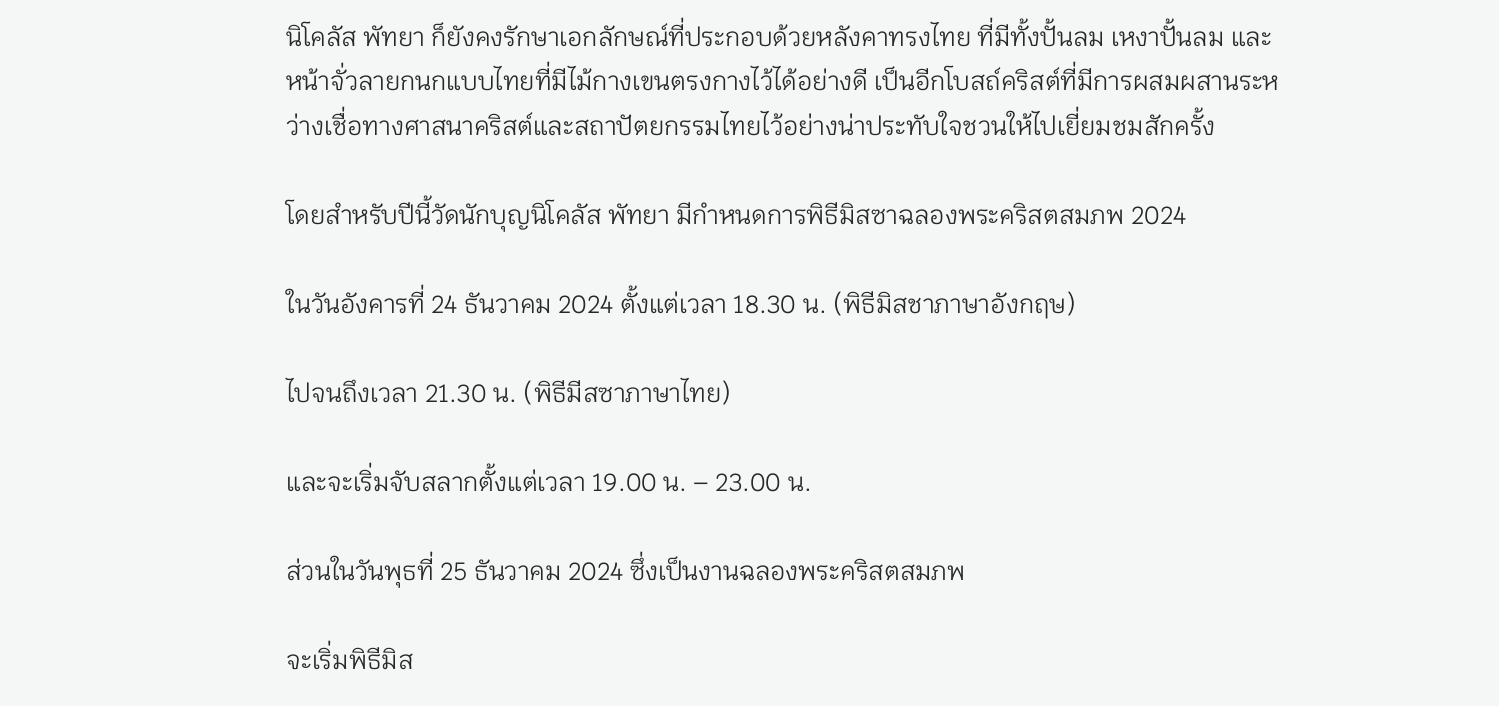นิโคลัส พัทยา ก็ยังคงรักษาเอกลักษณ์ที่ประกอบด้วยหลังคาทรงไทย ที่มีทั้งปั้นลม เหงาปั้นลม และหน้าจั่วลายกนกแบบไทยที่มีไม้กางเขนตรงกางไว้ได้อย่างดี เป็นอีกโบสถ์คริสต์ที่มีการผสมผสานระหว่างเชื่อทางศาสนาคริสต์และสถาปัตยกรรมไทยไว้อย่างน่าประทับใจชวนให้ไปเยี่ยมชมสักครั้ง

โดยสำหรับปีนี้วัดนักบุญนิโคลัส พัทยา มีกำหนดการพิธีมิสซาฉลองพระคริสตสมภพ 2024

ในวันอังคารที่ 24 ธันวาคม 2024 ตั้งแต่เวลา 18.30 น. (พิธีมิสชาภาษาอังกฤษ)

ไปจนถึงเวลา 21.30 น. (พิธีมีสซาภาษาไทย)

และจะเริ่มจับสลากตั้งแต่เวลา 19.00 น. – 23.00 น.

ส่วนในวันพุธที่ 25 ธันวาคม 2024 ซึ่งเป็นงานฉลองพระคริสตสมภพ

จะเริ่มพิธีมิส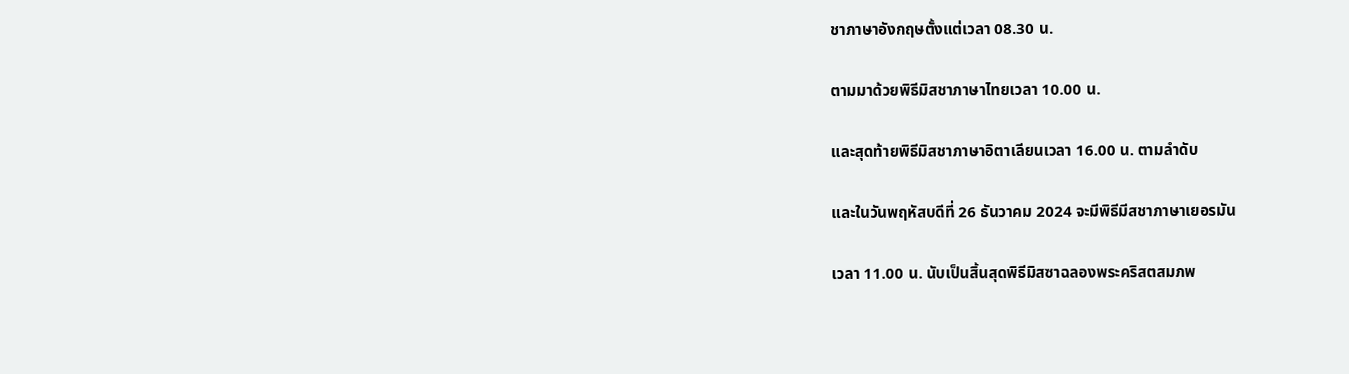ชาภาษาอังกฤษตั้งแต่เวลา 08.30 น.

ตามมาด้วยพิธีมิสชาภาษาไทยเวลา 10.00 น.

และสุดท้ายพิธีมิสชาภาษาอิตาเลียนเวลา 16.00 น. ตามลำดับ

และในวันพฤหัสบดีที่ 26 ธันวาคม 2024 จะมีพิธีมีสชาภาษาเยอรมัน

เวลา 11.00 น. นับเป็นสิ้นสุดพิธีมิสซาฉลองพระคริสตสมภพ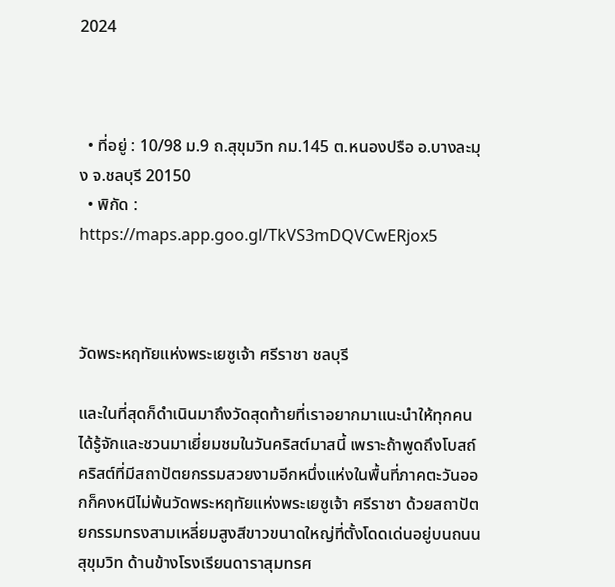2024



  • ที่อยู่ : 10/98 ม.9 ถ.สุขุมวิท กม.145 ต.หนองปรือ อ.บางละมุง จ.ชลบุรี 20150
  • พิกัด : https://maps.app.goo.gl/TkVS3mDQVCwERjox5



วัดพระหฤทัยแห่งพระเยซูเจ้า ศรีราชา ชลบุรี

และในที่สุดก็ดำเนินมาถึงวัดสุดท้ายที่เราอยากมาแนะนำให้ทุกคนได้รู้จักและชวนมาเยี่ยมชมในวันคริสต์มาสนี้ เพราะถ้าพูดถึงโบสถ์คริสต์ที่มีสถาปัตยกรรมสวยงามอีกหนึ่งแห่งในพื้นที่ภาคตะวันออกก็คงหนีไม่พ้นวัดพระหฤทัยแห่งพระเยซูเจ้า ศรีราชา ด้วยสถาปัตยกรรมทรงสามเหลี่ยมสูงสีขาวขนาดใหญ่ที่ตั้งโดดเด่นอยู่บนถนนสุขุมวิท ด้านข้างโรงเรียนดาราสุมทรศ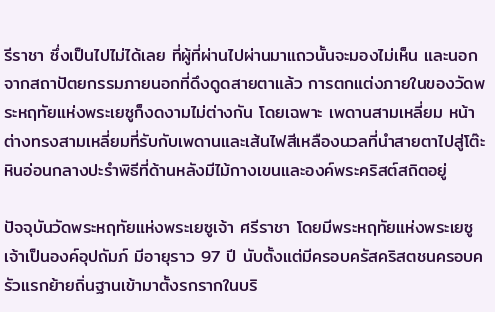รีราชา ซึ่งเป็นไปไม่ได้เลย ที่ผู้ที่ผ่านไปผ่านมาแถวนั้นจะมองไม่เห็น และนอกจากสถาปัตยกรรมภายนอกที่ดึงดูดสายตาแล้ว การตกแต่งภายในของวัดพระหฤทัยแห่งพระเยซูก็งดงามไม่ต่างกัน โดยเฉพาะ เพดานสามเหลี่ยม หน้าต่างทรงสามเหลี่ยมที่รับกับเพดานและเส้นไฟสีเหลืองนวลที่นำสายตาไปสู่โต๊ะหินอ่อนกลางปะรำพิธีที่ด้านหลังมีไม้กางเขนและองค์พระคริสต์สถิตอยู่

ปัจจุบันวัดพระหฤทัยแห่งพระเยซูเจ้า ศรีราชา โดยมีพระหฤทัยแห่งพระเยซูเจ้าเป็นองค์อุปถัมภ์ มีอายุราว 97 ปี นับตั้งแต่มีครอบครัสคริสตชนครอบครัวแรกย้ายถิ่นฐานเข้ามาตั้งรกรากในบริ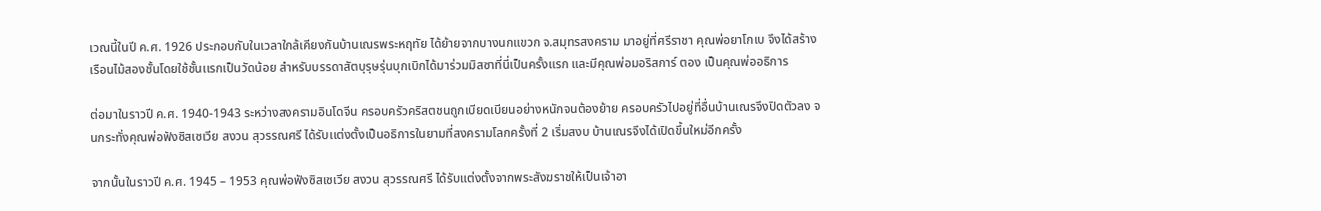เวณนี้ในปี ค.ศ. 1926 ประกอบกับในเวลาใกล้เคียงกันบ้านเณรพระหฤทัย ได้ย้ายจากบางนกแขวก จ.สมุทรสงคราม มาอยู่ที่ศรีราชา คุณพ่อยาโกเบ จึงได้สร้างเรือนไม้สองชั้นโดยใช้ชั้นเเรกเป็นวัดน้อย สำหรับบรรดาสัตบุรุษรุ่นบุกเบิกได้มาร่วมมิสซาที่นี่เป็นครั้งแรก และมีคุณพ่อมอริสการ์ ตอง เป็นคุณพ่ออธิการ

ต่อมาในราวปี ค.ศ. 1940-1943 ระหว่างสงครามอินโดจีน ครอบครัวคริสตชนถูกเบียดเบียนอย่างหนักจนต้องย้าย ครอบครัวไปอยู่ที่อื่นบ้านเณรจึงปิดตัวลง จนกระทั่งคุณพ่อฟังซิสเซเวีย สงวน สุวรรณศรี ได้รับเเต่งตั้งเป็นอธิการในยามที่สงครามโลกครั้งที่ 2 เริ่มสงบ บ้านเณรจึงได้เปิดขึ้นใหม่อีกครั้ง

จากนั้นในราวปี ค.ศ. 1945 – 1953 คุณพ่อฟังซิสเซเวีย สงวน สุวรรณศรี ได้รับแต่งตั้งจากพระสังฆราชให้เป็นเจ้าอา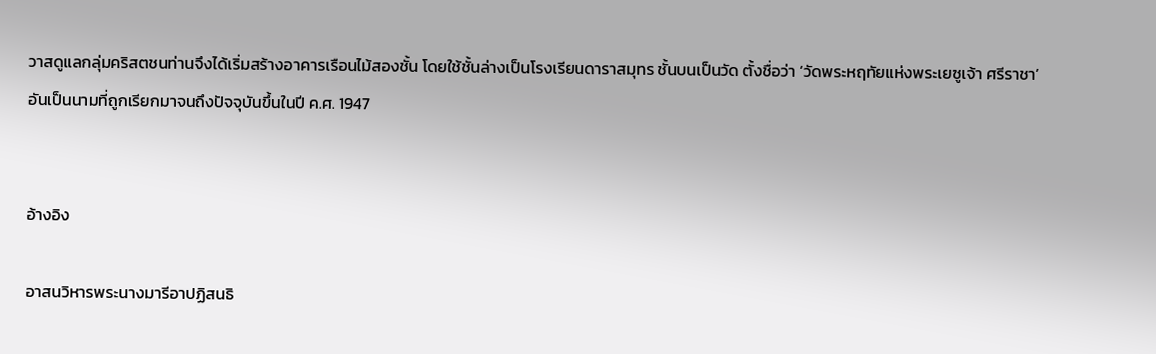วาสดูแลกลุ่มคริสตชนท่านจึงได้เริ่มสร้างอาคารเรือนไม้สองชั้น โดยใช้ชั้นล่างเป็นโรงเรียนดาราสมุทร ชั้นบนเป็นวัด ตั้งชื่อว่า ‘วัดพระหฤทัยแห่งพระเยซูเจ้า ศรีราชา’ อันเป็นนามที่ถูกเรียกมาจนถึงปัจจุบันขึ้นในปี ค.ศ. 1947


อ้างอิง

อาสนวิหารพระนางมารีอาปฏิสนธิ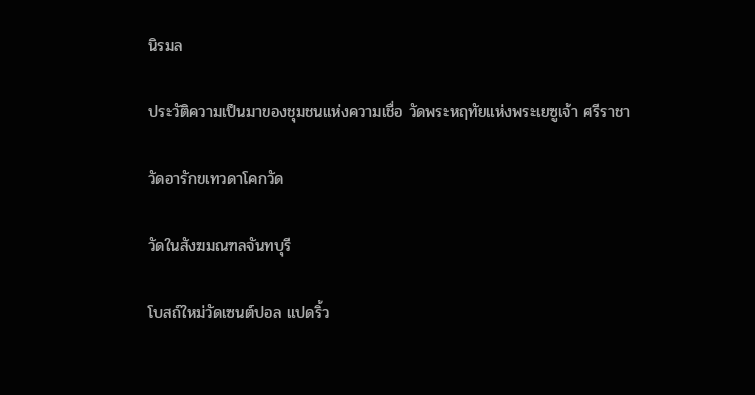นิรมล

ประวัติความเป็นมาของชุมชนแห่งความเชื่อ วัดพระหฤทัยแห่งพระเยซูเจ้า ศรีราชา

วัดอารักขเทวดาโคกวัด

วัดในสังฆมณฑลจันทบุรี

โบสถ์ใหม่วัดเซนต์ปอล แปดริ้ว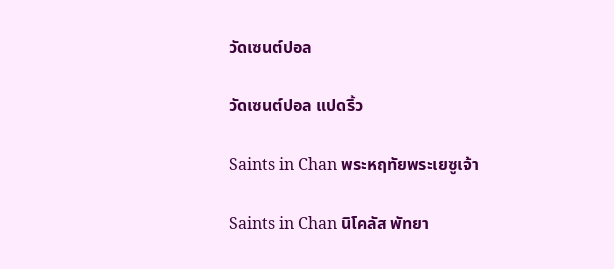วัดเซนต์ปอล

วัดเซนต์ปอล แปดริ้ว

Saints in Chan พระหฤทัยพระเยซูเจ้า

Saints in Chan นิโคลัส พัทยา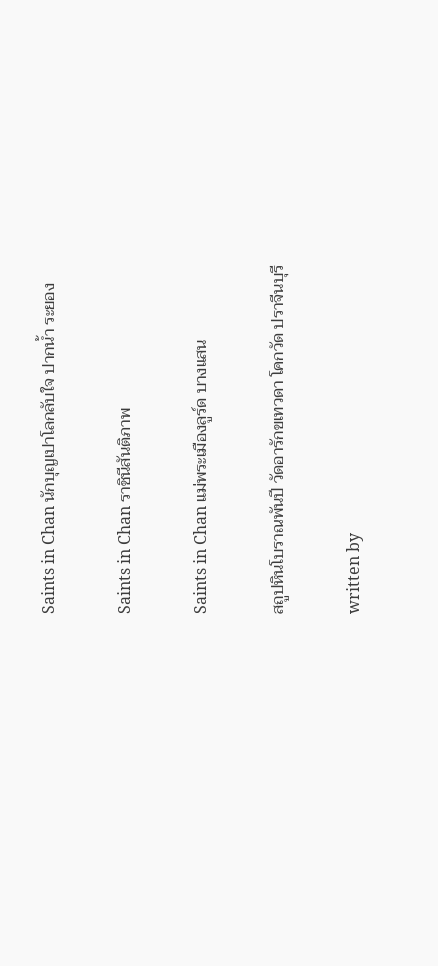Saints in Chan นักบุญเปาโลกลับใจ ปากน้ำ ระยอง

Saints in Chan ราชินีสันติภาพ

Saints in Chan แม่พระเมืองลูร์ด บางแสน

สถูปหินโบราณพันปี วัดอารักขเทวดา โคกวัด ปราจีนบุรี

written by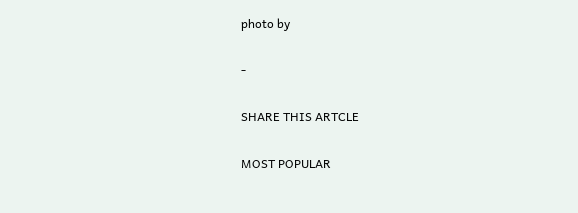photo by

-

SHARE THIS ARTCLE

MOST POPULAR